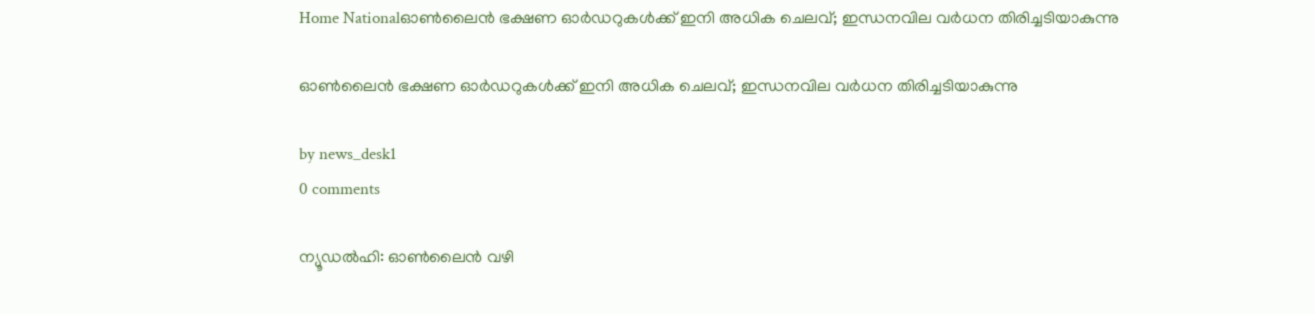Home Nationalഓൺലൈൻ ഭക്ഷണ ഓർഡറുകൾക്ക് ഇനി അധിക ചെലവ്; ഇന്ധനവില വർധന തിരിച്ചടിയാകുന്നു

ഓൺലൈൻ ഭക്ഷണ ഓർഡറുകൾക്ക് ഇനി അധിക ചെലവ്; ഇന്ധനവില വർധന തിരിച്ചടിയാകുന്നു

by news_desk1
0 comments

ന്യൂഡൽഹി: ഓൺലൈൻ വഴി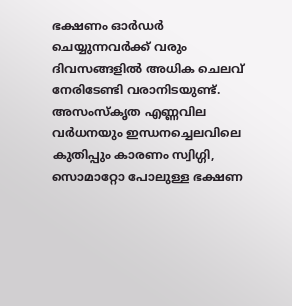ഭക്ഷണം ഓർഡർ ചെയ്യുന്നവർക്ക് വരും ദിവസങ്ങളിൽ അധിക ചെലവ് നേരിടേണ്ടി വരാനിടയുണ്ട്. അസംസ്‌കൃത എണ്ണവില വർധനയും ഇന്ധനച്ചെലവിലെ കുതിപ്പും കാരണം സ്വിഗ്ഗി, സൊമാറ്റോ പോലുള്ള ഭക്ഷണ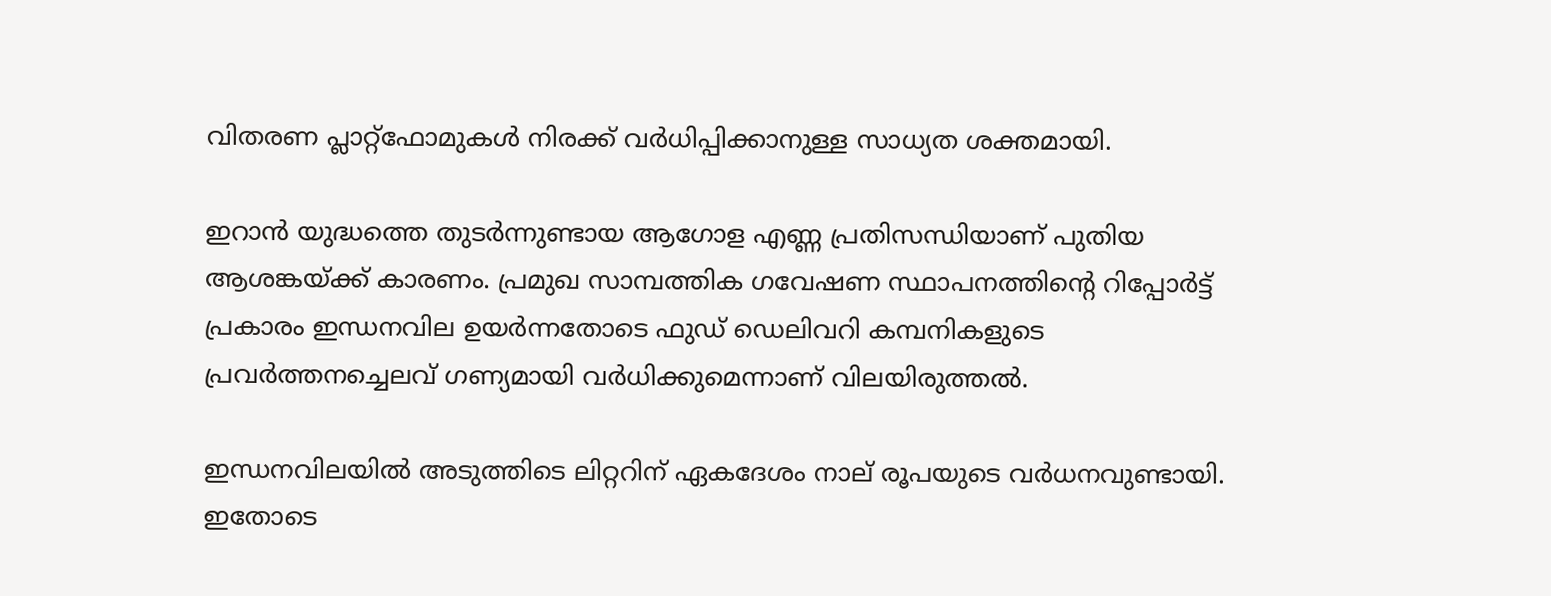വിതരണ പ്ലാറ്റ്‌ഫോമുകൾ നിരക്ക് വർധിപ്പിക്കാനുള്ള സാധ്യത ശക്തമായി.

ഇറാൻ യുദ്ധത്തെ തുടർന്നുണ്ടായ ആഗോള എണ്ണ പ്രതിസന്ധിയാണ് പുതിയ ആശങ്കയ്ക്ക് കാരണം. പ്രമുഖ സാമ്പത്തിക ഗവേഷണ സ്ഥാപനത്തിന്റെ റിപ്പോർട്ട് പ്രകാരം ഇന്ധനവില ഉയർന്നതോടെ ഫുഡ് ഡെലിവറി കമ്പനികളുടെ പ്രവർത്തനച്ചെലവ് ഗണ്യമായി വർധിക്കുമെന്നാണ് വിലയിരുത്തൽ.

ഇന്ധനവിലയിൽ അടുത്തിടെ ലിറ്ററിന് ഏകദേശം നാല് രൂപയുടെ വർധനവുണ്ടായി. ഇതോടെ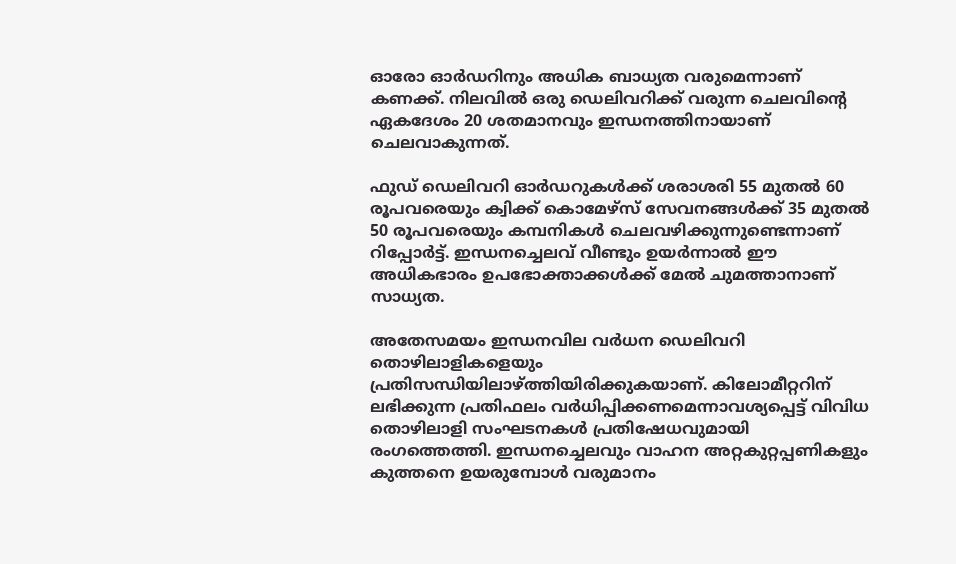ഓരോ ഓർഡറിനും അധിക ബാധ്യത വരുമെന്നാണ് കണക്ക്. നിലവിൽ ഒരു ഡെലിവറിക്ക് വരുന്ന ചെലവിന്റെ ഏകദേശം 20 ശതമാനവും ഇന്ധനത്തിനായാണ് ചെലവാകുന്നത്.

ഫുഡ് ഡെലിവറി ഓർഡറുകൾക്ക് ശരാശരി 55 മുതൽ 60 രൂപവരെയും ക്വിക്ക് കൊമേഴ്സ് സേവനങ്ങൾക്ക് 35 മുതൽ 50 രൂപവരെയും കമ്പനികൾ ചെലവഴിക്കുന്നുണ്ടെന്നാണ് റിപ്പോർട്ട്. ഇന്ധനച്ചെലവ് വീണ്ടും ഉയർന്നാൽ ഈ അധികഭാരം ഉപഭോക്താക്കൾക്ക് മേൽ ചുമത്താനാണ് സാധ്യത.

അതേസമയം ഇന്ധനവില വർധന ഡെലിവറി തൊഴിലാളികളെയും പ്രതിസന്ധിയിലാഴ്ത്തിയിരിക്കുകയാണ്. കിലോമീറ്ററിന് ലഭിക്കുന്ന പ്രതിഫലം വർധിപ്പിക്കണമെന്നാവശ്യപ്പെട്ട് വിവിധ തൊഴിലാളി സംഘടനകൾ പ്രതിഷേധവുമായി രംഗത്തെത്തി. ഇന്ധനച്ചെലവും വാഹന അറ്റകുറ്റപ്പണികളും കുത്തനെ ഉയരുമ്പോൾ വരുമാനം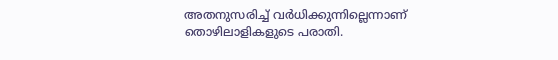അതനുസരിച്ച് വർധിക്കുന്നില്ലെന്നാണ് തൊഴിലാളികളുടെ പരാതി.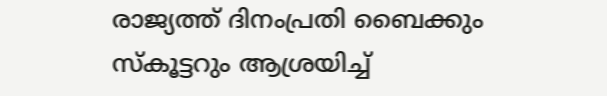രാജ്യത്ത് ദിനംപ്രതി ബൈക്കും സ്കൂട്ടറും ആശ്രയിച്ച്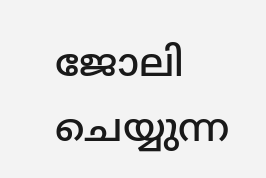ജോലി ചെയ്യുന്ന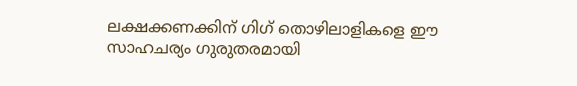ലക്ഷക്കണക്കിന് ഗിഗ് തൊഴിലാളികളെ ഈ സാഹചര്യം ഗുരുതരമായി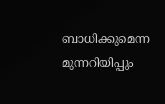ബാധിക്കുമെന്ന മുന്നറിയിപ്പും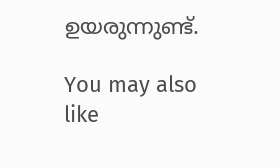ഉയരുന്നുണ്ട്.

You may also like